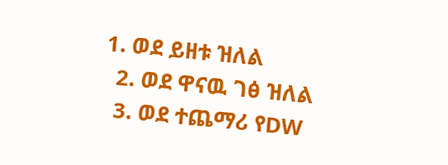1. ወደ ይዘቱ ዝለል
  2. ወደ ዋናዉ ገፅ ዝለል
  3. ወደ ተጨማሪ የDW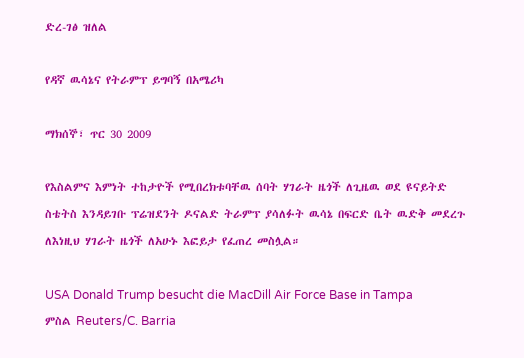ድረ-ገፅ ዝለል

የዳኛ ዉሳኔና የትራምፕ ይግባኝ በአሜሪካ

ማክሰኞ፣ ጥር 30 2009

የእስልምና እምነት ተከታዮች የሚበረክቱባቸዉ ሰባት ሃገራት ዜጎች ለጊዜዉ ወደ ዩናይትድ ስቴትስ እንዳይገቡ ፕሬዝደንት ዶናልድ ትራምፕ ያሳለፉት ዉሳኔ በፍርድ ቤት ዉድቅ መደረጉ ለእነዚህ ሃገራት ዜጎች ለአሁኑ እፎይታ የፈጠረ መስሏል።

USA Donald Trump besucht die MacDill Air Force Base in Tampa
ምስል Reuters/C. Barria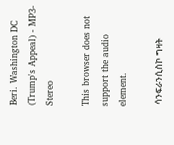Beri. Washington DC (Trump's Appeal) - MP3-Stereo

This browser does not support the audio element.

 ሳንፍራንሲስኮ ግዛት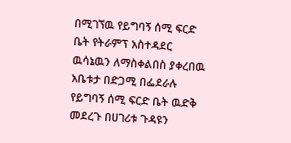በሚገኘዉ የይግባኝ ሰሚ ፍርድ ቤት የትራምፕ አስተዳደር ዉሳኔዉን ለማስቀልበስ ያቀረበዉ አቤቱታ በድጋሚ በፌደራሉ የይግባኝ ሰሚ ፍርድ ቤት ዉድቅ መደረጉ በሀገሪቱ ጉዳዩን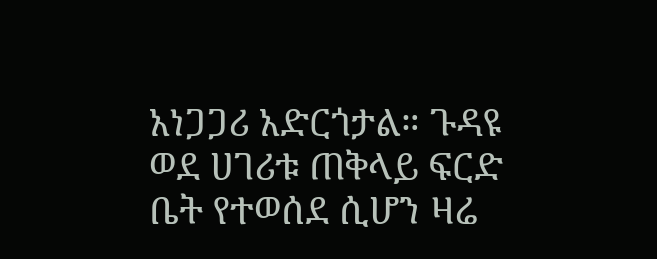አነጋጋሪ አድርጎታል። ጉዳዩ ወደ ሀገሪቱ ጠቅላይ ፍርድ ቤት የተወሰደ ሲሆን ዛሬ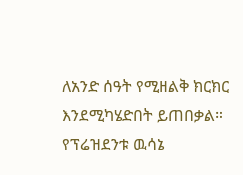ለአንድ ሰዓት የሚዘልቅ ክርክር እንደሚካሄድበት ይጠበቃል። የፕሬዝደንቱ ዉሳኔ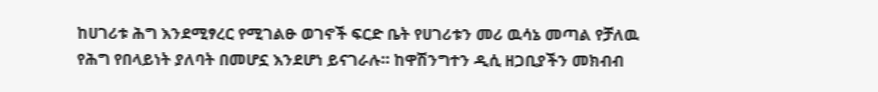ከሀገሪቱ ሕግ እንደሚፃረር የሚገልፁ ወገኖች ፍርድ ቤት የሀገሪቱን መሪ ዉሳኔ መጣል የቻለዉ የሕግ የበላይነት ያለባት በመሆኗ እንደሆነ ይናገራሉ። ከዋሽንግተን ዲሲ ዘጋቢያችን መክብብ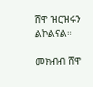ሸዋ ዝርዝሩን ልኮልናል።

መክብብ ሸዋ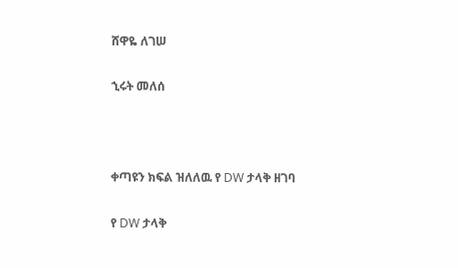ሸዋዬ ለገሠ

ኂሩት መለሰ



ቀጣዩን ክፍል ዝለለዉ የ DW ታላቅ ዘገባ

የ DW ታላቅ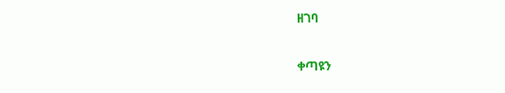ዘገባ

ቀጣዩን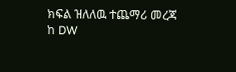ክፍል ዝለለዉ ተጨማሪ መረጃ ከ DW